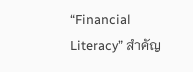“Financial Literacy” สำคัญ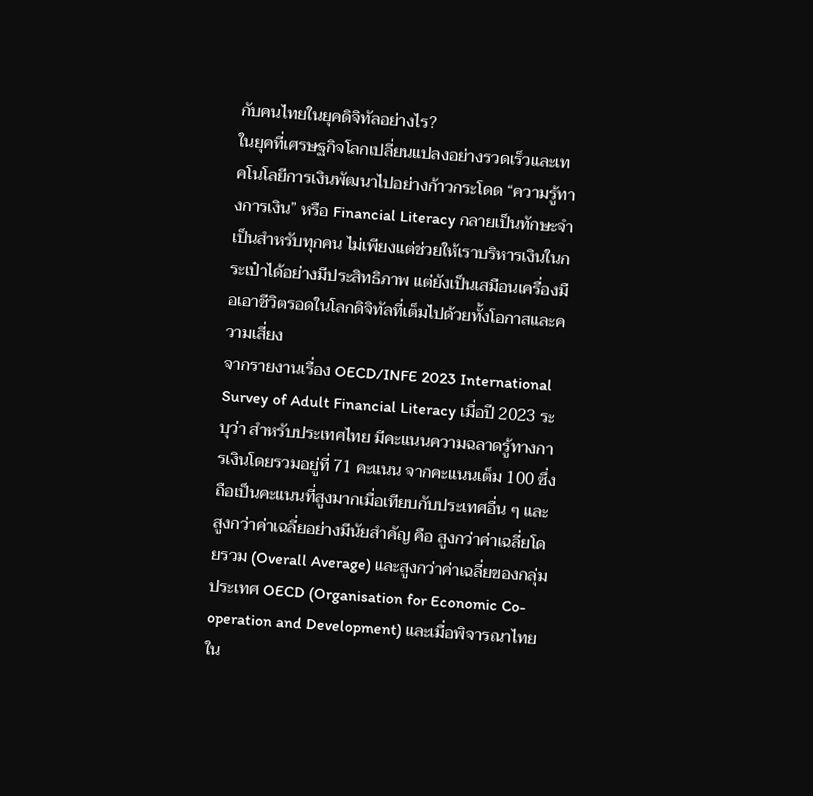กับคนไทยในยุคดิจิทัลอย่างไร?
ในยุคที่เศรษฐกิจโลกเปลี่ยนแปลงอย่างรวดเร็วและเทคโนโลยีการเงินพัฒนาไปอย่างก้าวกระโดด “ความรู้ทางการเงิน” หรือ Financial Literacy กลายเป็นทักษะจำเป็นสำหรับทุกคน ไม่เพียงแต่ช่วยให้เราบริหารเงินในกระเป๋าได้อย่างมีประสิทธิภาพ แต่ยังเป็นเสมือนเครื่องมือเอาชีวิตรอดในโลกดิจิทัลที่เต็มไปด้วยทั้งโอกาสและความเสี่ยง
จากรายงานเรื่อง OECD/INFE 2023 International Survey of Adult Financial Literacy เมื่อปี 2023 ระบุว่า สำหรับประเทศไทย มีคะแนนความฉลาดรู้ทางการเงินโดยรวมอยู่ที่ 71 คะแนน จากคะแนนเต็ม 100 ซึ่งถือเป็นคะแนนที่สูงมากเมื่อเทียบกับประเทศอื่น ๆ และสูงกว่าค่าเฉลี่ยอย่างมีนัยสำคัญ คือ สูงกว่าค่าเฉลี่ยโดยรวม (Overall Average) และสูงกว่าค่าเฉลี่ยของกลุ่มประเทศ OECD (Organisation for Economic Co-operation and Development) และเมื่อพิจารณาไทยใน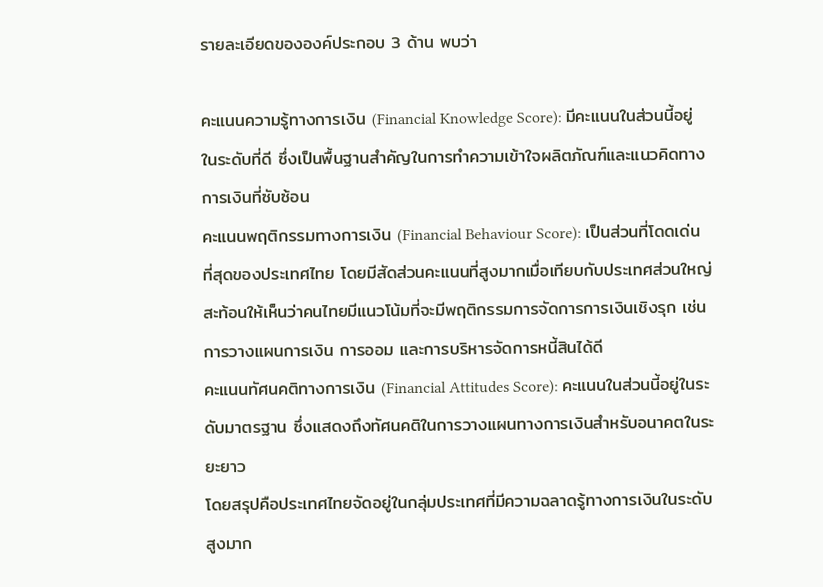รายละเอียดขององค์ประกอบ 3 ด้าน พบว่า

คะแนนความรู้ทางการเงิน (Financial Knowledge Score): มีคะแนนในส่วนนี้อยู่ในระดับที่ดี ซึ่งเป็นพื้นฐานสำคัญในการทำความเข้าใจผลิตภัณฑ์และแนวคิดทางการเงินที่ซับซ้อน
คะแนนพฤติกรรมทางการเงิน (Financial Behaviour Score): เป็นส่วนที่โดดเด่นที่สุดของประเทศไทย โดยมีสัดส่วนคะแนนที่สูงมากเมื่อเทียบกับประเทศส่วนใหญ่ สะท้อนให้เห็นว่าคนไทยมีแนวโน้มที่จะมีพฤติกรรมการจัดการการเงินเชิงรุก เช่น การวางแผนการเงิน การออม และการบริหารจัดการหนี้สินได้ดี
คะแนนทัศนคติทางการเงิน (Financial Attitudes Score): คะแนนในส่วนนี้อยู่ในระดับมาตรฐาน ซึ่งแสดงถึงทัศนคติในการวางแผนทางการเงินสำหรับอนาคตในระยะยาว
โดยสรุปคือประเทศไทยจัดอยู่ในกลุ่มประเทศที่มีความฉลาดรู้ทางการเงินในระดับสูงมาก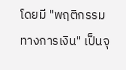โดยมี "พฤติกรรมทางการเงิน" เป็นจุ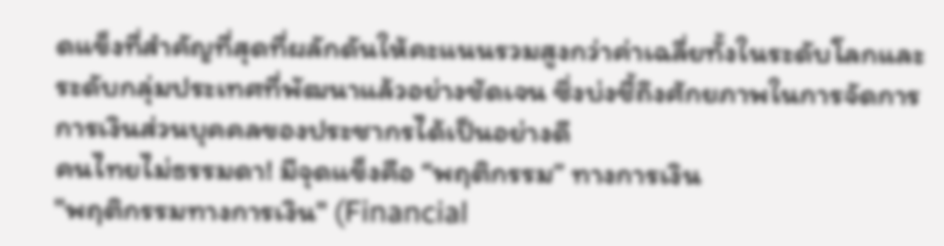ดแข็งที่สำคัญที่สุดที่ผลักดันให้คะแนนรวมสูงกว่าค่าเฉลี่ยทั้งในระดับโลกและระดับกลุ่มประเทศที่พัฒนาแล้วอย่างชัดเจน ซึ่งบ่งชี้ถึงศักยภาพในการจัดการการเงินส่วนบุคคลของประชากรได้เป็นอย่างดี
คนไทยไม่ธรรมดา! มีจุดแข็งคือ “พฤติกรรม” ทางการเงิน
"พฤติกรรมทางการเงิน" (Financial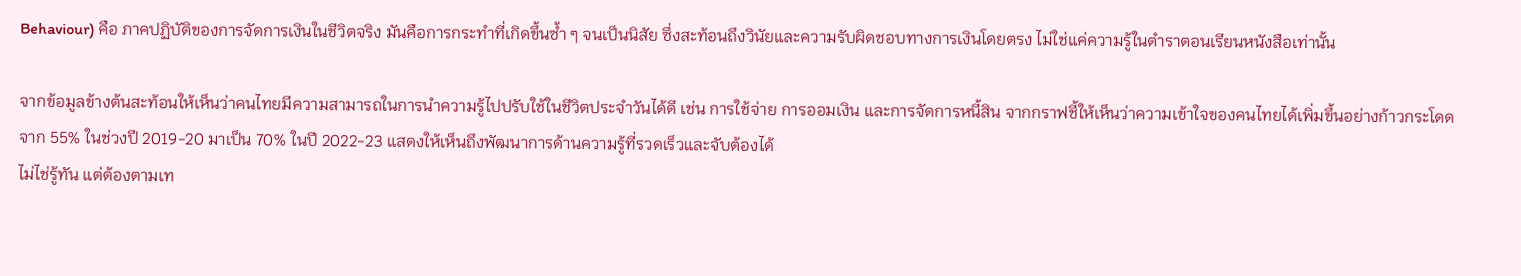Behaviour) คือ ภาคปฏิบัติของการจัดการเงินในชีวิตจริง มันคือการกระทำที่เกิดขึ้นซ้ำ ๆ จนเป็นนิสัย ซึ่งสะท้อนถึงวินัยและความรับผิดชอบทางการเงินโดยตรง ไม่ใช่แค่ความรู้ในตำราตอนเรียนหนังสือเท่านั้น

จากข้อมูลข้างต้นสะท้อนให้เห็นว่าคนไทยมีความสามารถในการนำความรู้ไปปรับใช้ในชีวิตประจำวันได้ดี เช่น การใช้จ่าย การออมเงิน และการจัดการหนี้สิน จากกราฟชี้ให้เห็นว่าความเข้าใจของคนไทยได้เพิ่มขึ้นอย่างก้าวกระโดด จาก 55% ในช่วงปี 2019-20 มาเป็น 70% ในปี 2022-23 แสดงให้เห็นถึงพัฒนาการด้านความรู้ที่รวดเร็วและจับต้องได้
ไม่ไช่รู้ทัน แต่ต้องตามเท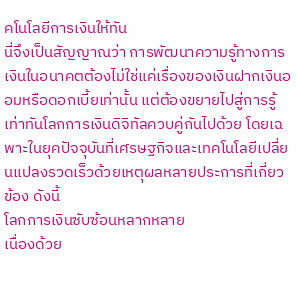คโนโลยีการเงินให้ทัน
นี่จึงเป็นสัญญาณว่า การพัฒนาความรู้ทางการเงินในอนาคตต้องไม่ใช่แค่เรื่องของเงินฝากเงินออมหรือดอกเบี้ยเท่านั้น แต่ต้องขยายไปสู่การรู้เท่าทันโลกการเงินดิจิทัลควบคู่กันไปด้วย โดยเฉพาะในยุคปัจจุบันที่เศรษฐกิจและเทคโนโลยีเปลี่ยนแปลงรวดเร็วด้วยเหตุผลหลายประการที่เกี่ยวข้อง ดังนี้
โลกการเงินซับซ้อนหลากหลาย
เนื่องด้วย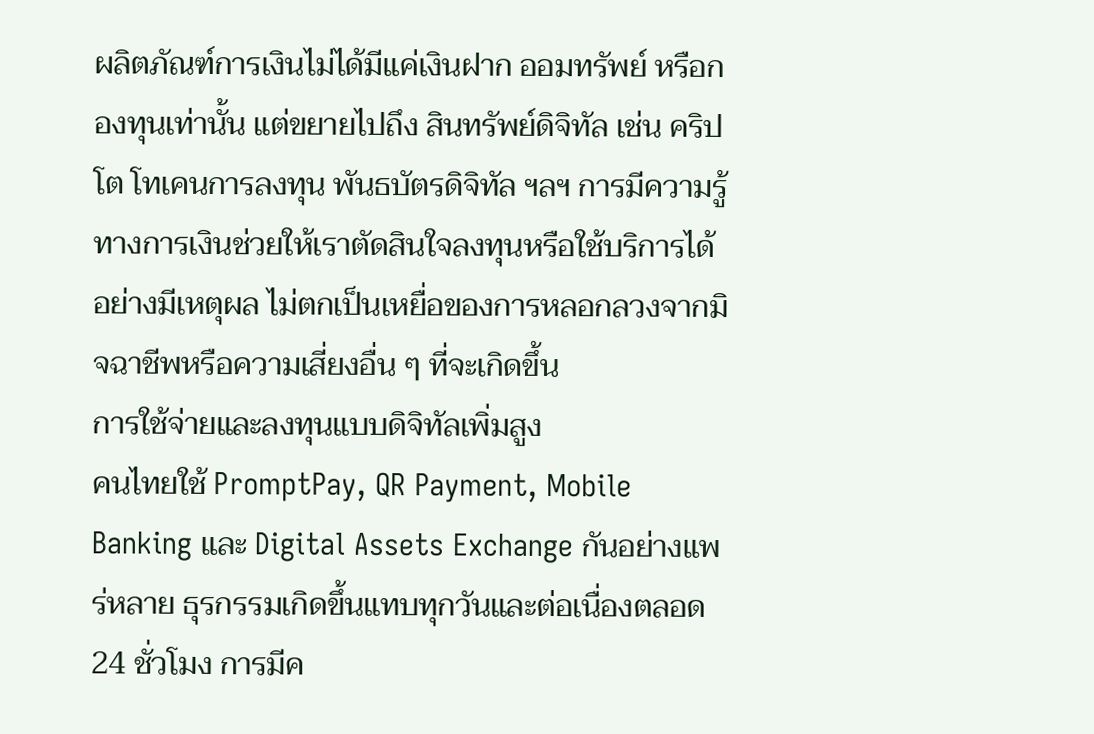ผลิตภัณฑ์การเงินไม่ได้มีแค่เงินฝาก ออมทรัพย์ หรือกองทุนเท่านั้น แต่ขยายไปถึง สินทรัพย์ดิจิทัล เช่น คริปโต โทเคนการลงทุน พันธบัตรดิจิทัล ฯลฯ การมีความรู้ทางการเงินช่วยให้เราตัดสินใจลงทุนหรือใช้บริการได้อย่างมีเหตุผล ไม่ตกเป็นเหยื่อของการหลอกลวงจากมิจฉาชีพหรือความเสี่ยงอื่น ๆ ที่จะเกิดขึ้น
การใช้จ่ายและลงทุนแบบดิจิทัลเพิ่มสูง
คนไทยใช้ PromptPay, QR Payment, Mobile Banking และ Digital Assets Exchange กันอย่างแพร่หลาย ธุรกรรมเกิดขึ้นแทบทุกวันและต่อเนื่องตลอด 24 ชั่วโมง การมีค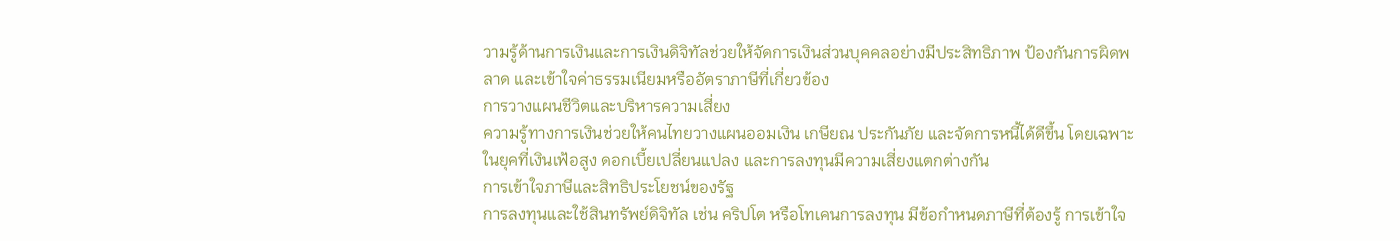วามรู้ด้านการเงินและการเงินดิจิทัลช่วยให้จัดการเงินส่วนบุคคลอย่างมีประสิทธิภาพ ป้องกันการผิดพลาด และเข้าใจค่าธรรมเนียมหรืออัตราภาษีที่เกี่ยวข้อง
การวางแผนชีวิตและบริหารความเสี่ยง
ความรู้ทางการเงินช่วยให้คนไทยวางแผนออมเงิน เกษียณ ประกันภัย และจัดการหนี้ได้ดีขึ้น โดยเฉพาะในยุคที่เงินเฟ้อสูง ดอกเบี้ยเปลี่ยนแปลง และการลงทุนมีความเสี่ยงแตกต่างกัน
การเข้าใจภาษีและสิทธิประโยชน์ของรัฐ
การลงทุนและใช้สินทรัพย์ดิจิทัล เช่น คริปโต หรือโทเคนการลงทุน มีข้อกำหนดภาษีที่ต้องรู้ การเข้าใจ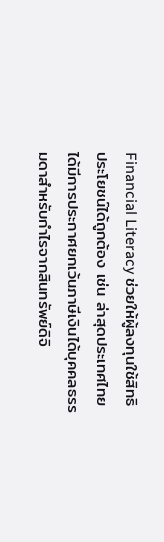Financial Literacy ช่วยให้ผู้ลงทุนใช้สิทธิประโยชน์ได้ถูกต้อง เช่น ล่าสุดประเทศไทยได้มีการประกาศยกเว้นภาษีเงินได้บุคคลธรรมดาสำหรับกำไรจากสินทรัพย์ดิจิ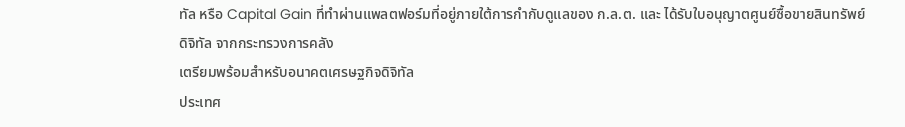ทัล หรือ Capital Gain ที่ทำผ่านแพลตฟอร์มที่อยู่ภายใต้การกำกับดูแลของ ก.ล.ต. และ ได้รับใบอนุญาตศูนย์ซื้อขายสินทรัพย์ดิจิทัล จากกระทรวงการคลัง
เตรียมพร้อมสำหรับอนาคตเศรษฐกิจดิจิทัล
ประเทศ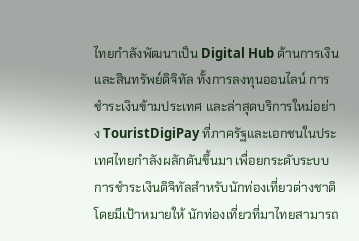ไทยกำลังพัฒนาเป็น Digital Hub ด้านการเงินและสินทรัพย์ดิจิทัล ทั้งการลงทุนออนไลน์ การชำระเงินข้ามประเทศ และล่าสุดบริการใหม่อย่าง TouristDigiPay ที่ภาครัฐและเอกชนในประเทศไทยกำลังผลักดันขึ้นมา เพื่อยกระดับระบบการชำระเงินดิจิทัลสำหรับนักท่องเที่ยวต่างชาติ โดยมีเป้าหมายให้ นักท่องเที่ยวที่มาไทยสามารถ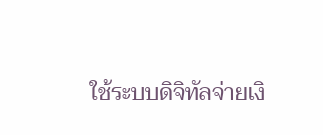ใช้ระบบดิจิทัลจ่ายเงิ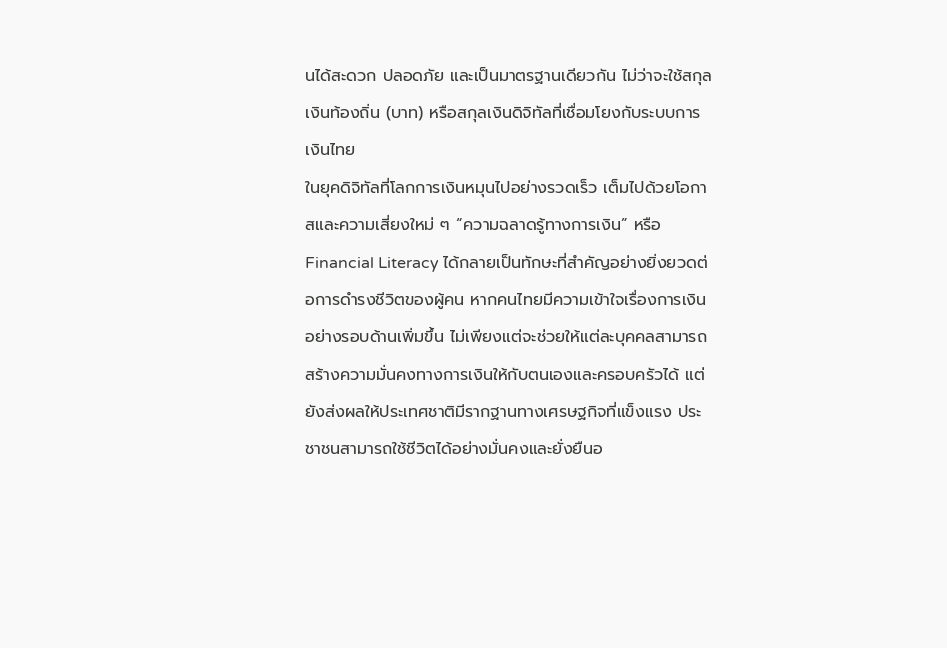นได้สะดวก ปลอดภัย และเป็นมาตรฐานเดียวกัน ไม่ว่าจะใช้สกุลเงินท้องถิ่น (บาท) หรือสกุลเงินดิจิทัลที่เชื่อมโยงกับระบบการเงินไทย
ในยุคดิจิทัลที่โลกการเงินหมุนไปอย่างรวดเร็ว เต็มไปด้วยโอกาสและความเสี่ยงใหม่ ๆ “ความฉลาดรู้ทางการเงิน” หรือ Financial Literacy ได้กลายเป็นทักษะที่สำคัญอย่างยิ่งยวดต่อการดำรงชีวิตของผู้คน หากคนไทยมีความเข้าใจเรื่องการเงินอย่างรอบด้านเพิ่มขึ้น ไม่เพียงแต่จะช่วยให้แต่ละบุคคลสามารถสร้างความมั่นคงทางการเงินให้กับตนเองและครอบครัวได้ แต่ยังส่งผลให้ประเทศชาติมีรากฐานทางเศรษฐกิจที่แข็งแรง ประชาชนสามารถใช้ชีวิตได้อย่างมั่นคงและยั่งยืนอ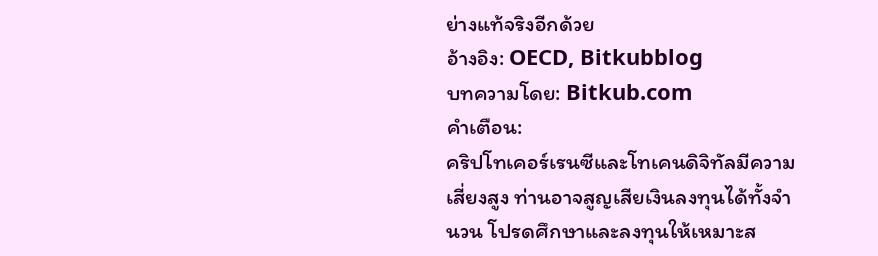ย่างแท้จริงอีกด้วย
อ้างอิง: OECD, Bitkubblog
บทความโดย: Bitkub.com
คำเตือน:
คริปโทเคอร์เรนซีและโทเคนดิจิทัลมีความเสี่ยงสูง ท่านอาจสูญเสียเงินลงทุนได้ทั้งจํานวน โปรดศึกษาและลงทุนให้เหมาะส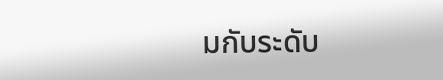มกับระดับ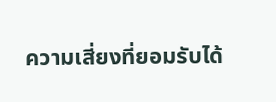ความเสี่ยงที่ยอมรับได้